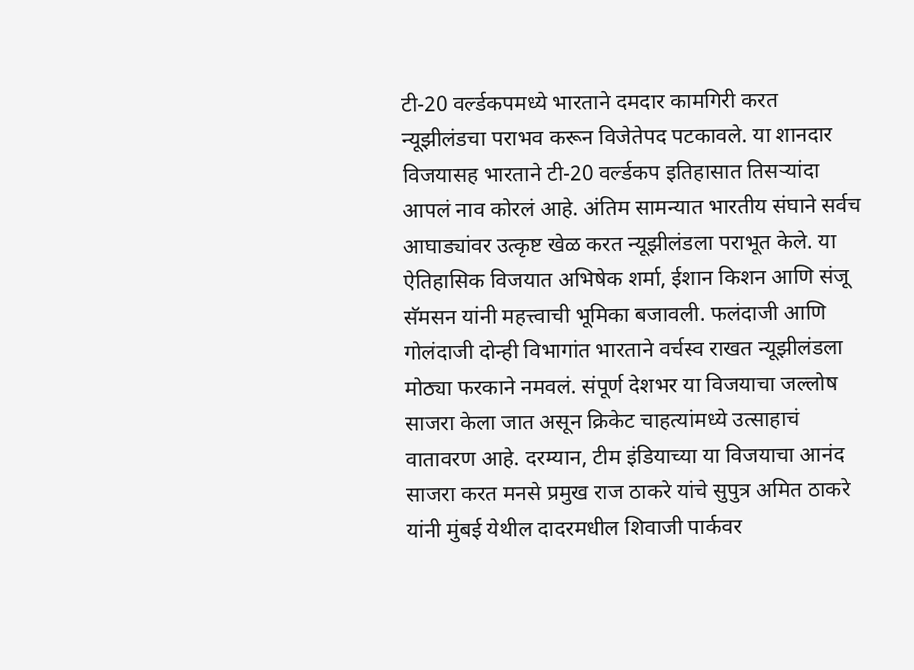टी-20 वर्ल्डकपमध्ये भारताने दमदार कामगिरी करत न्यूझीलंडचा पराभव करून विजेतेपद पटकावले. या शानदार विजयासह भारताने टी-20 वर्ल्डकप इतिहासात तिसऱ्यांदा आपलं नाव कोरलं आहे. अंतिम सामन्यात भारतीय संघाने सर्वच आघाड्यांवर उत्कृष्ट खेळ करत न्यूझीलंडला पराभूत केले. या ऐतिहासिक विजयात अभिषेक शर्मा, ईशान किशन आणि संजू सॅमसन यांनी महत्त्वाची भूमिका बजावली. फलंदाजी आणि गोलंदाजी दोन्ही विभागांत भारताने वर्चस्व राखत न्यूझीलंडला मोठ्या फरकाने नमवलं. संपूर्ण देशभर या विजयाचा जल्लोष साजरा केला जात असून क्रिकेट चाहत्यांमध्ये उत्साहाचं वातावरण आहे. दरम्यान, टीम इंडियाच्या या विजयाचा आनंद साजरा करत मनसे प्रमुख राज ठाकरे यांचे सुपुत्र अमित ठाकरे यांनी मुंबई येथील दादरमधील शिवाजी पार्कवर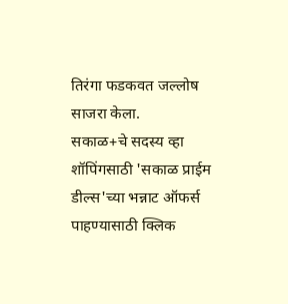तिरंगा फडकवत जल्लोष साजरा केला.
सकाळ+चे सदस्य व्हा
शॉपिंगसाठी 'सकाळ प्राईम डील्स'च्या भन्नाट ऑफर्स पाहण्यासाठी क्लिक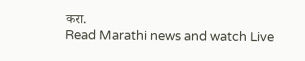करा.
Read Marathi news and watch Live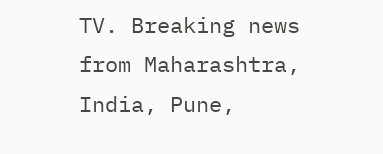TV. Breaking news from Maharashtra, India, Pune,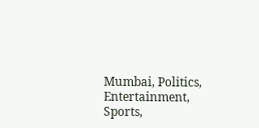Mumbai, Politics, Entertainment, Sports,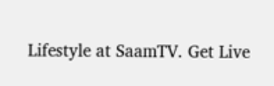Lifestyle at SaamTV. Get Live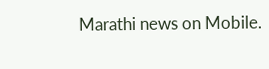Marathi news on Mobile.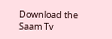Download the Saam Tv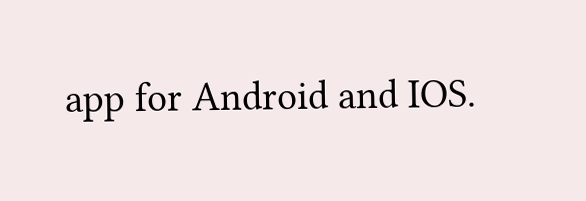app for Android and IOS.